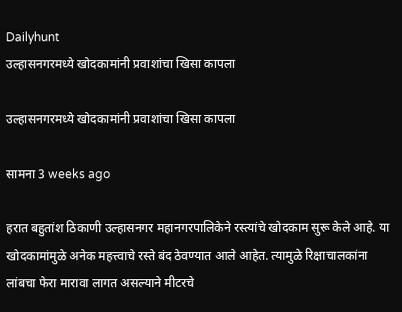Dailyhunt
उल्हासनगरमध्ये खोदकामांनी प्रवाशांचा खिसा कापला

उल्हासनगरमध्ये खोदकामांनी प्रवाशांचा खिसा कापला

सामना 3 weeks ago

हरात बहुतांश ठिकाणी उल्हासनगर महानगरपालिकेने रस्त्यांचे खोदकाम सुरू केले आहे. या खोदकामांमुळे अनेक महत्त्वाचे रस्ते बंद ठेवण्यात आले आहेत. त्यामुळे रिक्षाचालकांना लांबचा फेरा मारावा लागत असल्याने मीटरचे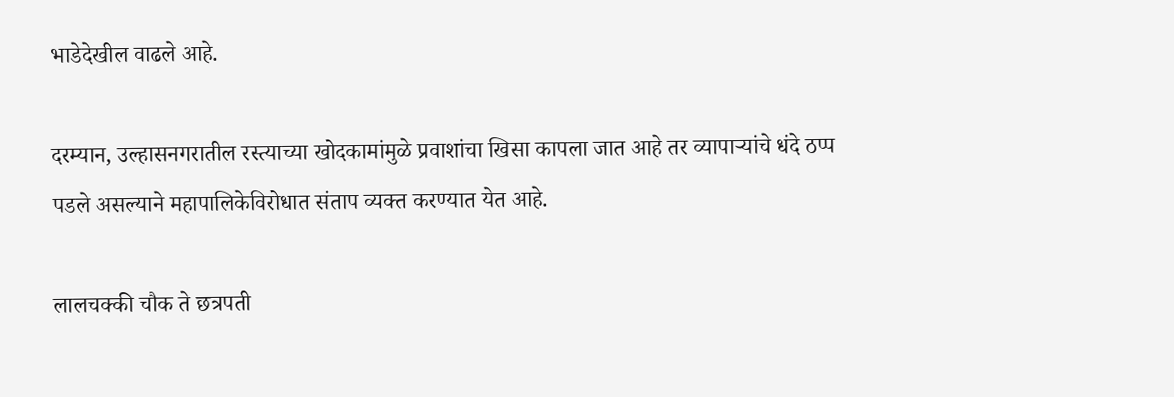भाडेदेखील वाढले आहे.

दरम्यान, उल्हासनगरातील रस्त्याच्या खोदकामांमुळे प्रवाशांचा खिसा कापला जात आहे तर व्यापाऱ्यांचे धंदे ठप्प पडले असल्याने महापालिकेविरोधात संताप व्यक्त करण्यात येत आहे.

लालचक्की चौक ते छत्रपती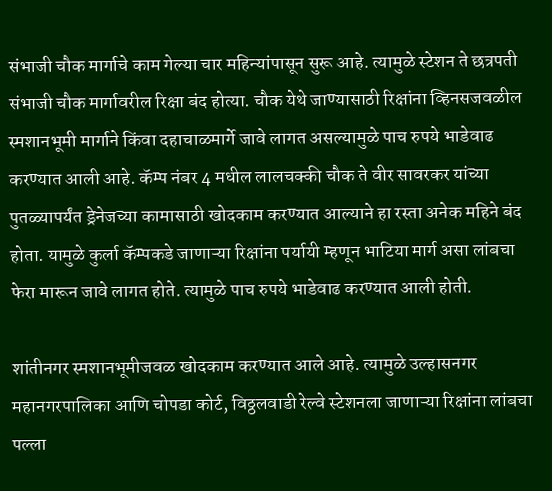संभाजी चौक मार्गाचे काम गेल्या चार महिन्यांपासून सुरू आहे. त्यामुळे स्टेशन ते छत्रपती संभाजी चौक मार्गावरील रिक्षा बंद होत्या. चौक येथे जाण्यासाठी रिक्षांना व्हिनसजवळील स्मशानभूमी मार्गाने किंवा दहाचाळमार्गे जावे लागत असल्यामुळे पाच रुपये भाडेवाढ करण्यात आली आहे. कॅम्प नंबर 4 मधील लालचक्की चौक ते वीर सावरकर यांच्या पुतळ्यापर्यंत ड्रेनेजच्या कामासाठी खोदकाम करण्यात आल्याने हा रस्ता अनेक महिने बंद होता. यामुळे कुर्ला कॅम्पकडे जाणाऱ्या रिक्षांना पर्यायी म्हणून भाटिया मार्ग असा लांबचा फेरा मारून जावे लागत होते. त्यामुळे पाच रुपये भाडेवाढ करण्यात आली होती.

शांतीनगर स्मशानभूमीजवळ खोदकाम करण्यात आले आहे. त्यामुळे उल्हासनगर महानगरपालिका आणि चोपडा कोर्ट, विठ्ठलवाडी रेल्वे स्टेशनला जाणाऱ्या रिक्षांना लांबचा पल्ला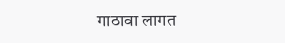गाठावा लागत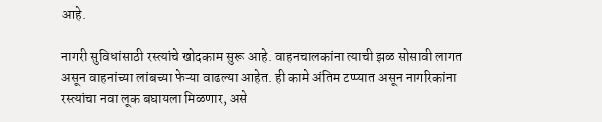आहे.

नागरी सुविधांसाठी रस्त्यांचे खोदकाम सुरू आहे. वाहनचालकांना त्याची झळ सोसावी लागत असून वाहनांच्या लांबच्या फेऱ्या वाढल्या आहेत. ही कामे अंतिम टप्प्यात असून नागरिकांना रस्त्यांचा नवा लूक बघायला मिळणार, असे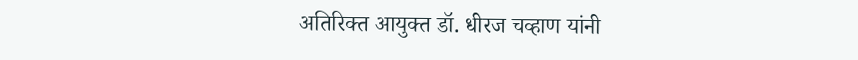अतिरिक्त आयुक्त डॉ. धीरज चव्हाण यांनी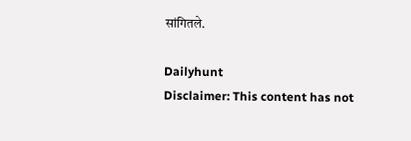सांगितले.

Dailyhunt
Disclaimer: This content has not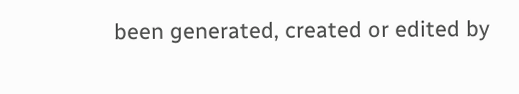been generated, created or edited by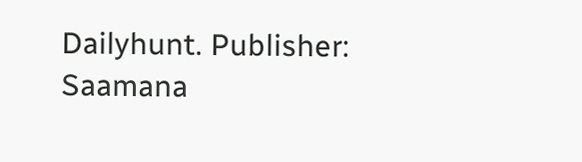Dailyhunt. Publisher: Saamana